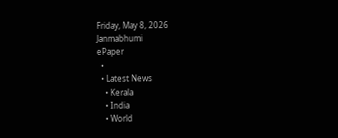Friday, May 8, 2026
Janmabhumi
ePaper
  •
  • Latest News
    • Kerala
    • India
    • World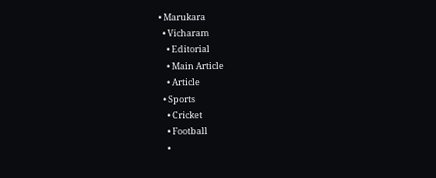• Marukara
  • Vicharam
    • Editorial
    • Main Article
    • Article
  • Sports
    • Cricket
    • Football
    •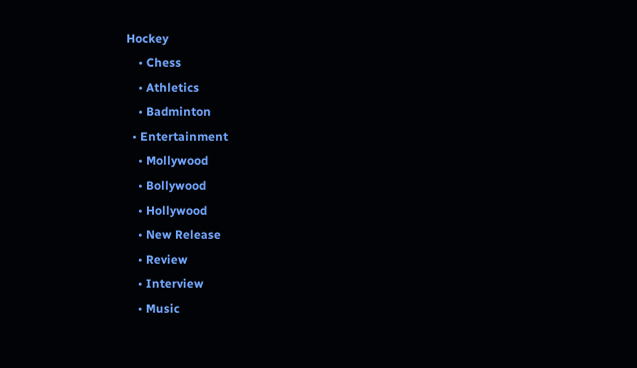Hockey
    • Chess
    • Athletics
    • Badminton
  • Entertainment
    • Mollywood
    • Bollywood
    • Hollywood
    • New Release
    • Review
    • Interview
    • Music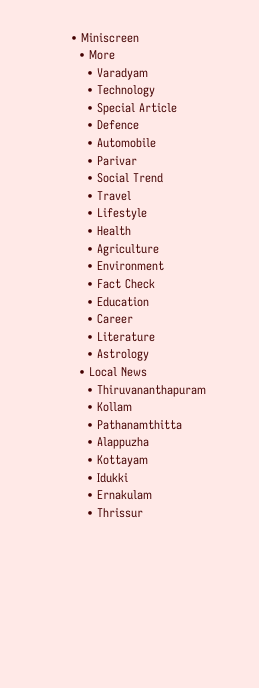• Miniscreen
  • More
    • Varadyam
    • Technology
    • Special Article
    • Defence
    • Automobile
    • Parivar
    • Social Trend
    • Travel
    • Lifestyle
    • Health
    • Agriculture
    • Environment
    • Fact Check
    • Education
    • Career
    • Literature
    • Astrology
  • Local News
    • Thiruvananthapuram
    • Kollam
    • Pathanamthitta
    • Alappuzha
    • Kottayam
    • Idukki
    • Ernakulam
    • Thrissur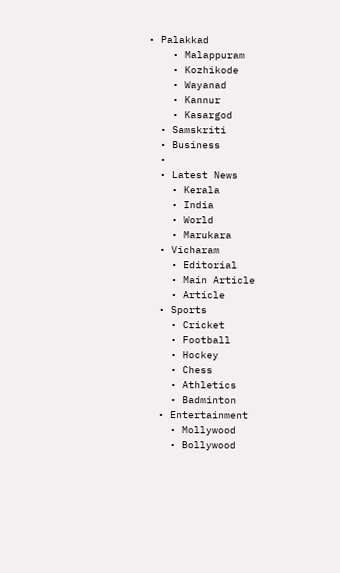• Palakkad
    • Malappuram
    • Kozhikode
    • Wayanad
    • Kannur
    • Kasargod
  • Samskriti
  • Business
  •
  • Latest News
    • Kerala
    • India
    • World
    • Marukara
  • Vicharam
    • Editorial
    • Main Article
    • Article
  • Sports
    • Cricket
    • Football
    • Hockey
    • Chess
    • Athletics
    • Badminton
  • Entertainment
    • Mollywood
    • Bollywood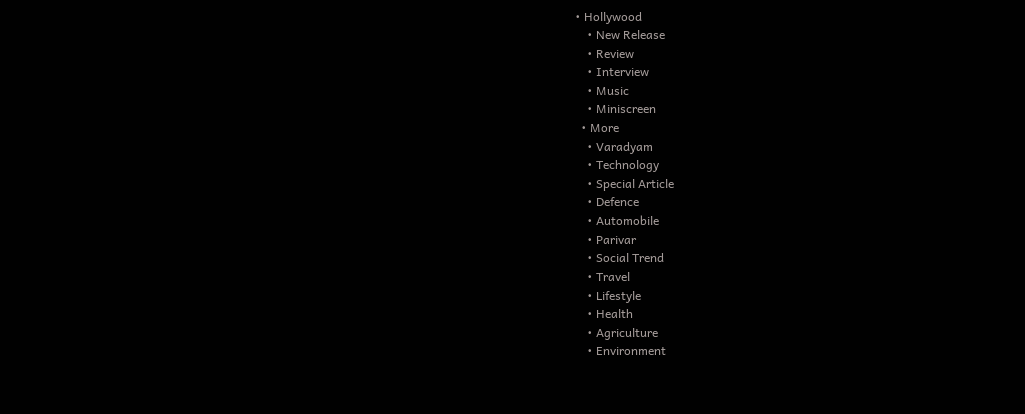• Hollywood
    • New Release
    • Review
    • Interview
    • Music
    • Miniscreen
  • More
    • Varadyam
    • Technology
    • Special Article
    • Defence
    • Automobile
    • Parivar
    • Social Trend
    • Travel
    • Lifestyle
    • Health
    • Agriculture
    • Environment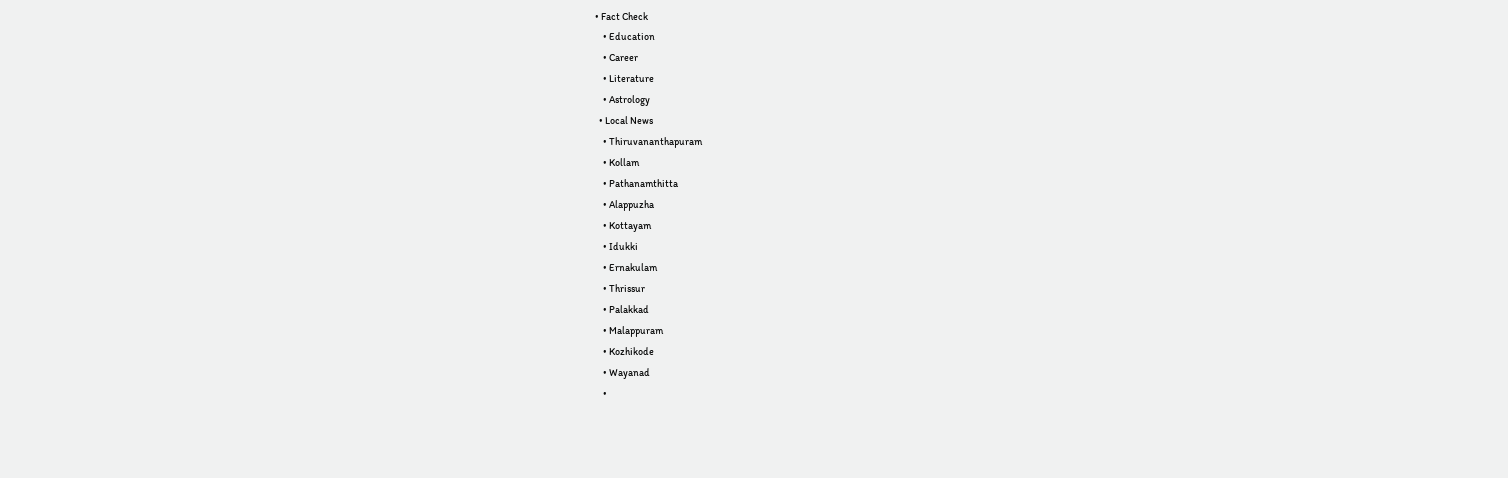• Fact Check
    • Education
    • Career
    • Literature
    • Astrology
  • Local News
    • Thiruvananthapuram
    • Kollam
    • Pathanamthitta
    • Alappuzha
    • Kottayam
    • Idukki
    • Ernakulam
    • Thrissur
    • Palakkad
    • Malappuram
    • Kozhikode
    • Wayanad
    •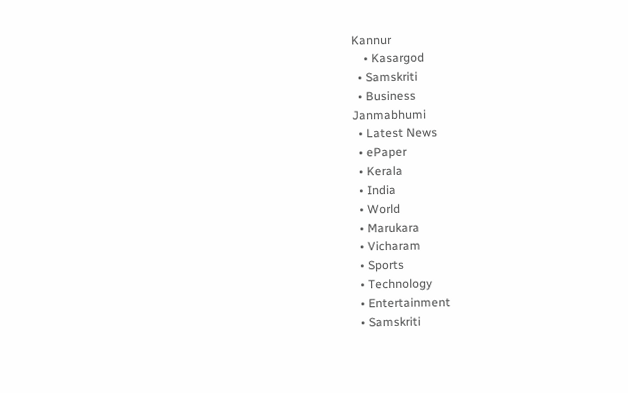Kannur
    • Kasargod
  • Samskriti
  • Business
Janmabhumi
  • Latest News
  • ePaper
  • Kerala
  • India
  • World
  • Marukara
  • Vicharam
  • Sports
  • Technology
  • Entertainment
  • Samskriti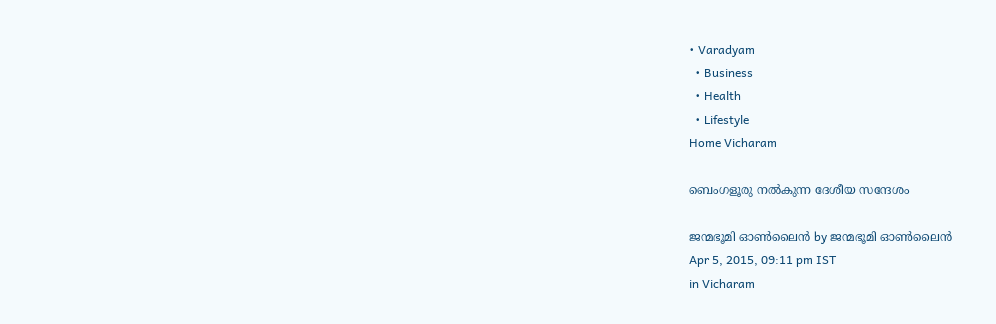• Varadyam
  • Business
  • Health
  • Lifestyle
Home Vicharam

ബെംഗളൂരു നല്‍കുന്ന ദേശീയ സന്ദേശം

ജന്മഭൂമി ഓണ്‍ലൈന്‍ by ജന്മഭൂമി ഓണ്‍ലൈന്‍
Apr 5, 2015, 09:11 pm IST
in Vicharam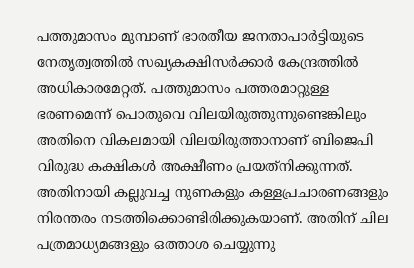പത്തുമാസം മുമ്പാണ് ഭാരതീയ ജനതാപാര്‍ട്ടിയുടെ നേതൃത്വത്തില്‍ സഖ്യകക്ഷിസര്‍ക്കാര്‍ കേന്ദ്രത്തില്‍ അധികാരമേറ്റത്. പത്തുമാസം പത്തരമാറ്റുള്ള ഭരണമെന്ന് പൊതുവെ വിലയിരുത്തുന്നുണ്ടെങ്കിലും അതിനെ വികലമായി വിലയിരുത്താനാണ് ബിജെപി വിരുദ്ധ കക്ഷികള്‍ അക്ഷീണം പ്രയത്‌നിക്കുന്നത്. അതിനായി കല്ലുവച്ച നുണകളും കള്ളപ്രചാരണങ്ങളും നിരന്തരം നടത്തിക്കൊണ്ടിരിക്കുകയാണ്. അതിന് ചില പത്രമാധ്യമങ്ങളും ഒത്താശ ചെയ്യുന്നു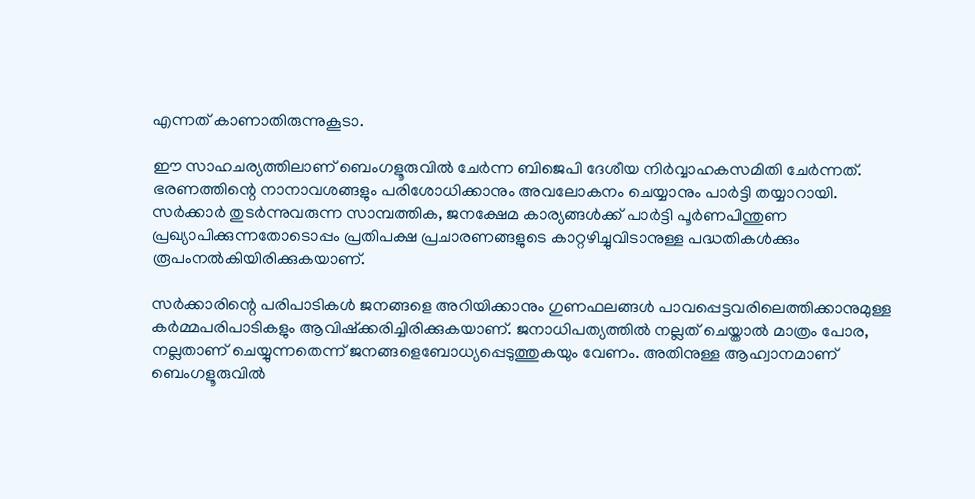എന്നത് കാണാതിരുന്നുകൂടാ.

ഈ സാഹചര്യത്തിലാണ് ബെംഗളൂരുവില്‍ ചേര്‍ന്ന ബിജെപി ദേശീയ നിര്‍വ്വാഹകസമിതി ചേര്‍ന്നത്. ഭരണത്തിന്റെ നാനാവശങ്ങളും പരിശോധിക്കാനും അവലോകനം ചെയ്യാനും പാര്‍ട്ടി തയ്യാറായി. സര്‍ക്കാര്‍ തുടര്‍ന്നുവരുന്ന സാമ്പത്തിക, ജനക്ഷേമ കാര്യങ്ങള്‍ക്ക് പാര്‍ട്ടി പൂര്‍ണപിന്തുണ പ്രഖ്യാപിക്കുന്നതോടൊപ്പം പ്രതിപക്ഷ പ്രചാരണങ്ങളുടെ കാറ്റഴിച്ചുവിടാനുള്ള പദ്ധതികള്‍ക്കും രൂപംനല്‍കിയിരിക്കുകയാണ്.

സര്‍ക്കാരിന്റെ പരിപാടികള്‍ ജനങ്ങളെ അറിയിക്കാനും ഗുണഫലങ്ങള്‍ പാവപ്പെട്ടവരിലെത്തിക്കാനുമുള്ള കര്‍മ്മപരിപാടികളും ആവിഷ്‌ക്കരിച്ചിരിക്കുകയാണ്. ജനാധിപത്യത്തില്‍ നല്ലത് ചെയ്താല്‍ മാത്രം പോര, നല്ലതാണ് ചെയ്യുന്നതെന്ന് ജനങ്ങളെബോധ്യപ്പെടുത്തുകയും വേണം. അതിനുള്ള ആഹ്വാനമാണ് ബെംഗളൂരുവില്‍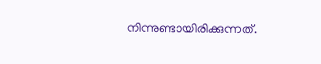നിന്നുണ്ടായിരിക്കുന്നത്.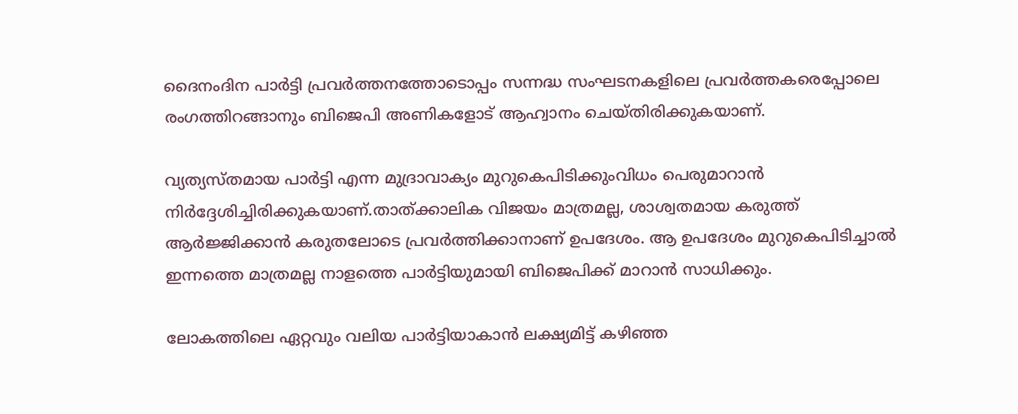ദൈനംദിന പാര്‍ട്ടി പ്രവര്‍ത്തനത്തോടൊപ്പം സന്നദ്ധ സംഘടനകളിലെ പ്രവര്‍ത്തകരെപ്പോലെ രംഗത്തിറങ്ങാനും ബിജെപി അണികളോട് ആഹ്വാനം ചെയ്തിരിക്കുകയാണ്.

വ്യത്യസ്തമായ പാര്‍ട്ടി എന്ന മുദ്രാവാക്യം മുറുകെപിടിക്കുംവിധം പെരുമാറാന്‍ നിര്‍ദ്ദേശിച്ചിരിക്കുകയാണ്.താത്ക്കാലിക വിജയം മാത്രമല്ല, ശാശ്വതമായ കരുത്ത് ആര്‍ജ്ജിക്കാന്‍ കരുതലോടെ പ്രവര്‍ത്തിക്കാനാണ് ഉപദേശം. ആ ഉപദേശം മുറുകെപിടിച്ചാല്‍ ഇന്നത്തെ മാത്രമല്ല നാളത്തെ പാര്‍ട്ടിയുമായി ബിജെപിക്ക് മാറാന്‍ സാധിക്കും.

ലോകത്തിലെ ഏറ്റവും വലിയ പാര്‍ട്ടിയാകാന്‍ ലക്ഷ്യമിട്ട് കഴിഞ്ഞ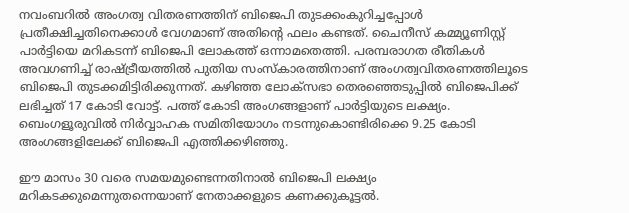നവംബറില്‍ അംഗത്വ വിതരണത്തിന് ബിജെപി തുടക്കംകുറിച്ചപ്പോള്‍ പ്രതീക്ഷിച്ചതിനെക്കാള്‍ വേഗമാണ് അതിന്റെ ഫലം കണ്ടത്. ചൈനീസ് കമ്മ്യൂണിസ്റ്റ് പാര്‍ട്ടിയെ മറികടന്ന് ബിജെപി ലോകത്ത് ഒന്നാമതെത്തി. പരമ്പരാഗത രീതികള്‍ അവഗണിച്ച് രാഷ്‌ട്രീയത്തില്‍ പുതിയ സംസ്‌കാരത്തിനാണ് അംഗത്വവിതരണത്തിലൂടെ ബിജെപി തുടക്കമിട്ടിരിക്കുന്നത്. കഴിഞ്ഞ ലോക്‌സഭാ തെരഞ്ഞെടുപ്പില്‍ ബിജെപിക്ക് ലഭിച്ചത് 17 കോടി വോട്ട്. പത്ത് കോടി അംഗങ്ങളാണ് പാര്‍ട്ടിയുടെ ലക്ഷ്യം. ബെംഗളൂരുവില്‍ നിര്‍വ്വാഹക സമിതിയോഗം നടന്നുകൊണ്ടിരിക്കെ 9.25 കോടി അംഗങ്ങളിലേക്ക് ബിജെപി എത്തിക്കഴിഞ്ഞു.

ഈ മാസം 30 വരെ സമയമുണ്ടെന്നതിനാല്‍ ബിജെപി ലക്ഷ്യം മറികടക്കുമെന്നുതന്നെയാണ് നേതാക്കളുടെ കണക്കുകൂട്ടല്‍.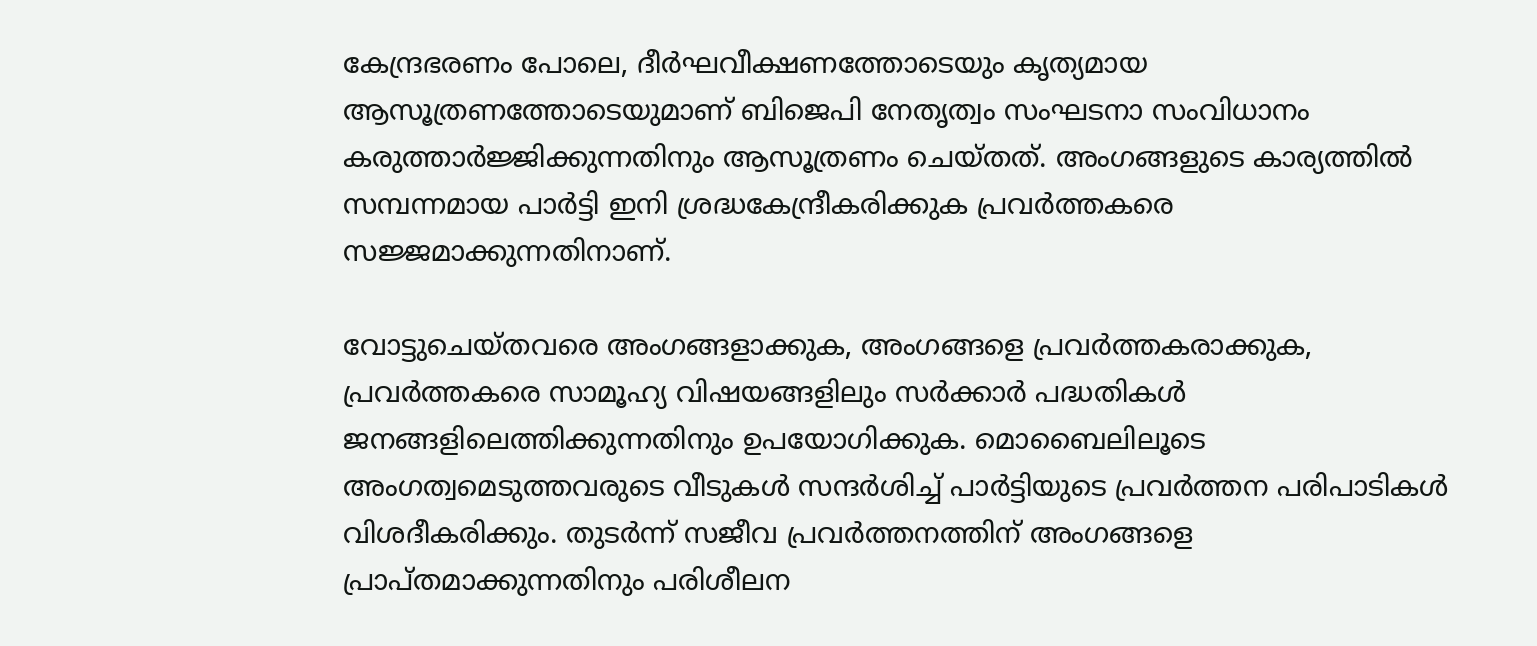കേന്ദ്രഭരണം പോലെ, ദീര്‍ഘവീക്ഷണത്തോടെയും കൃത്യമായ ആസൂത്രണത്തോടെയുമാണ് ബിജെപി നേതൃത്വം സംഘടനാ സംവിധാനം കരുത്താര്‍ജ്ജിക്കുന്നതിനും ആസൂത്രണം ചെയ്തത്. അംഗങ്ങളുടെ കാര്യത്തില്‍ സമ്പന്നമായ പാര്‍ട്ടി ഇനി ശ്രദ്ധകേന്ദ്രീകരിക്കുക പ്രവര്‍ത്തകരെ സജ്ജമാക്കുന്നതിനാണ്.

വോട്ടുചെയ്തവരെ അംഗങ്ങളാക്കുക, അംഗങ്ങളെ പ്രവര്‍ത്തകരാക്കുക, പ്രവര്‍ത്തകരെ സാമൂഹ്യ വിഷയങ്ങളിലും സര്‍ക്കാര്‍ പദ്ധതികള്‍ ജനങ്ങളിലെത്തിക്കുന്നതിനും ഉപയോഗിക്കുക. മൊബൈലിലൂടെ അംഗത്വമെടുത്തവരുടെ വീടുകള്‍ സന്ദര്‍ശിച്ച് പാര്‍ട്ടിയുടെ പ്രവര്‍ത്തന പരിപാടികള്‍ വിശദീകരിക്കും. തുടര്‍ന്ന് സജീവ പ്രവര്‍ത്തനത്തിന് അംഗങ്ങളെ പ്രാപ്തമാക്കുന്നതിനും പരിശീലന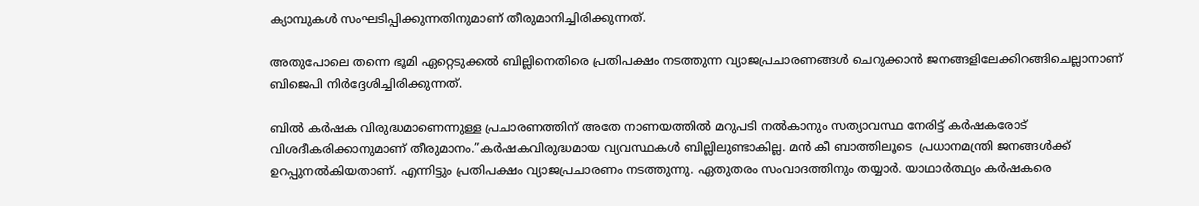ക്യാമ്പുകള്‍ സംഘടിപ്പിക്കുന്നതിനുമാണ് തീരുമാനിച്ചിരിക്കുന്നത്.

അതുപോലെ തന്നെ ഭൂമി ഏറ്റെടുക്കല്‍ ബില്ലിനെതിരെ പ്രതിപക്ഷം നടത്തുന്ന വ്യാജപ്രചാരണങ്ങള്‍ ചെറുക്കാന്‍ ജനങ്ങളിലേക്കിറങ്ങിചെല്ലാനാണ് ബിജെപി നിര്‍ദ്ദേശിച്ചിരിക്കുന്നത്.

ബില്‍ കര്‍ഷക വിരുദ്ധമാണെന്നുള്ള പ്രചാരണത്തിന് അതേ നാണയത്തില്‍ മറുപടി നല്‍കാനും സത്യാവസ്ഥ നേരിട്ട് കര്‍ഷകരോട് വിശദീകരിക്കാനുമാണ് തീരുമാനം.”കര്‍ഷകവിരുദ്ധമായ വ്യവസ്ഥകള്‍ ബില്ലിലുണ്ടാകില്ല. മന്‍ കീ ബാത്തിലൂടെ  പ്രധാനമന്ത്രി ജനങ്ങള്‍ക്ക് ഉറപ്പുനല്‍കിയതാണ്. എന്നിട്ടും പ്രതിപക്ഷം വ്യാജപ്രചാരണം നടത്തുന്നു. ഏതുതരം സംവാദത്തിനും തയ്യാര്‍. യാഥാര്‍ത്ഥ്യം കര്‍ഷകരെ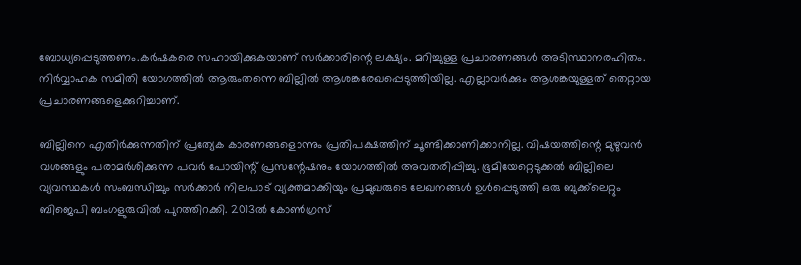ബോധ്യപ്പെടുത്തണം.കര്‍ഷകരെ സഹായിക്കുകയാണ് സര്‍ക്കാരിന്റെ ലക്ഷ്യം. മറിച്ചുള്ള പ്രചാരണങ്ങള്‍ അടിസ്ഥാനരഹിതം. നിര്‍വ്വാഹക സമിതി യോഗത്തില്‍ ആരുംതന്നെ ബില്ലില്‍ ആശങ്കരേഖപ്പെടുത്തിയില്ല. എല്ലാവര്‍ക്കും ആശങ്കയുള്ളത് തെറ്റായ പ്രചാരണങ്ങളെക്കുറിച്ചാണ്.

ബില്ലിനെ എതിര്‍ക്കുന്നതിന് പ്രത്യേക കാരണങ്ങളൊന്നും പ്രതിപക്ഷത്തിന് ചൂണ്ടിക്കാണിക്കാനില്ല. വിഷയത്തിന്റെ മുഴുവന്‍ വശങ്ങളും പരാമര്‍ശിക്കുന്ന പവര്‍ പോയിന്റ് പ്രസന്റേഷനും യോഗത്തില്‍ അവതരിപ്പിച്ചു. ഭൂമിയേറ്റെടുക്കല്‍ ബില്ലിലെ വ്യവസ്ഥകള്‍ സംബന്ധിച്ചും സര്‍ക്കാര്‍ നിലപാട് വ്യക്തമാക്കിയും പ്രമുഖരുടെ ലേഖനങ്ങള്‍ ഉള്‍പ്പെടുത്തി ഒരു ബുക്ക്‌ലെറ്റും ബിജെപി ബംഗളുരുവില്‍ പുറത്തിറക്കി. 2013ല്‍ കോണ്‍ഗ്രസ്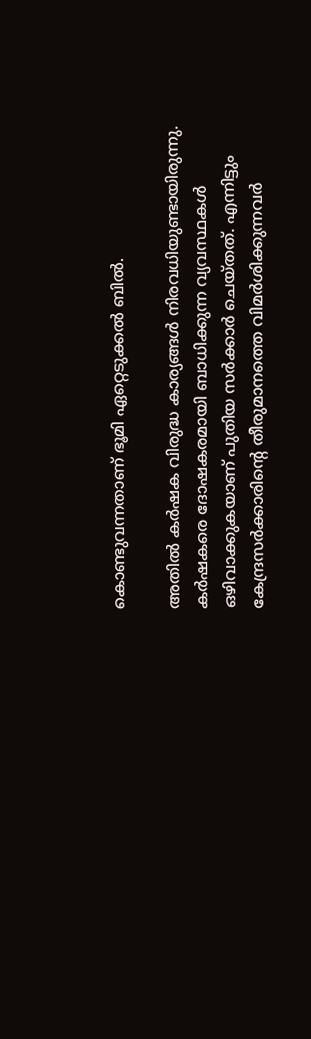കൊണ്ടുവന്നതാണ് ഭൂമി ഏറ്റെടുക്കല്‍ ബില്‍.

അതില്‍ കര്‍ഷക വിരുദ്ധ കാര്യങ്ങള്‍ നിരവധിയുണ്ടായിരുന്നു. കര്‍ഷകരെ ദോഷകരമായി ബാധിക്കുന്ന വ്യവസ്ഥകള്‍ ഒഴിവാക്കുകയാണ് പുതിയ സര്‍ക്കാര്‍ ചെയ്തത്. എന്നിട്ടും കേന്ദ്രസര്‍ക്കാരിന്റെ തീരുമാനത്തെ വിമര്‍ശിക്കുന്നവര്‍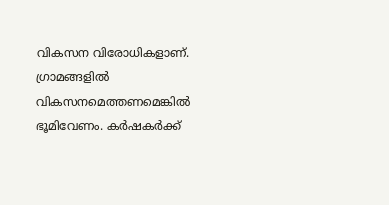വികസന വിരോധികളാണ്. ഗ്രാമങ്ങളില്‍ വികസനമെത്തണമെങ്കില്‍ ഭൂമിവേണം. കര്‍ഷകര്‍ക്ക്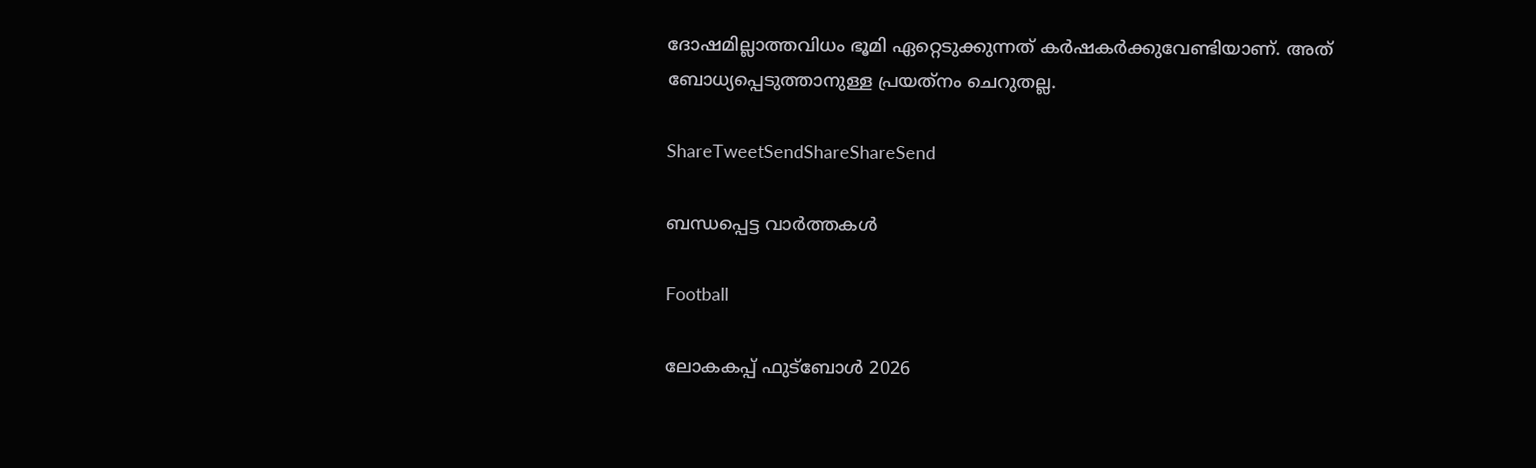ദോഷമില്ലാത്തവിധം ഭൂമി ഏറ്റെടുക്കുന്നത് കര്‍ഷകര്‍ക്കുവേണ്ടിയാണ്. അത് ബോധ്യപ്പെടുത്താനുള്ള പ്രയത്‌നം ചെറുതല്ല.

ShareTweetSendShareShareSend

ബന്ധപ്പെട്ട വാര്‍ത്തകള്‍

Football

ലോകകപ്പ് ഫുട്‌ബോള്‍ 2026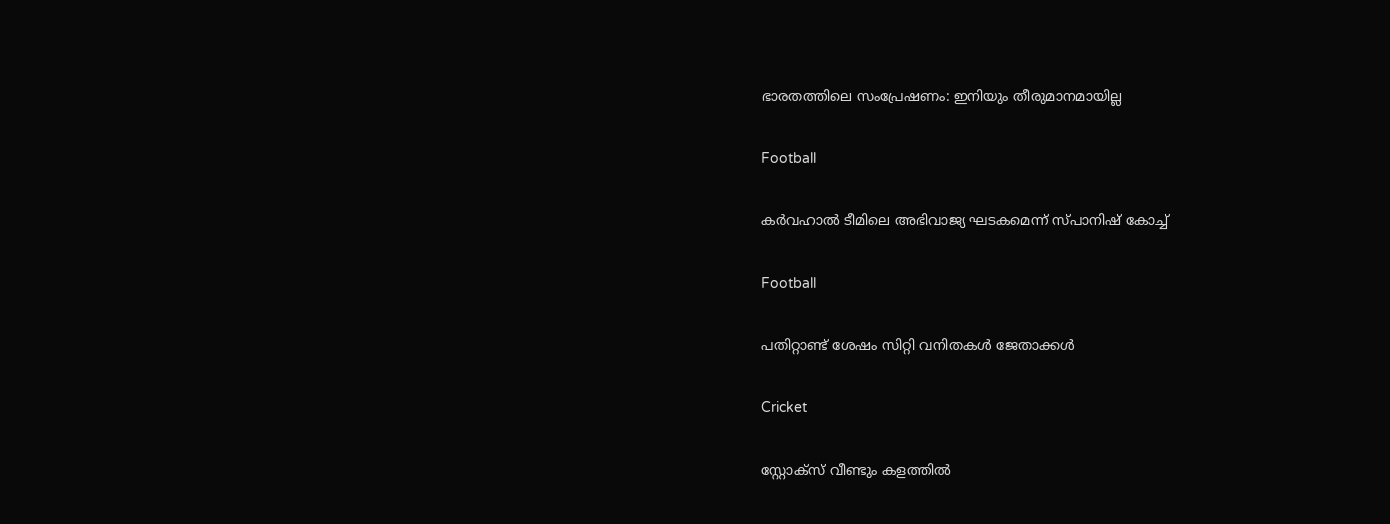ഭാരതത്തിലെ സംപ്രേഷണം: ഇനിയും തീരുമാനമായില്ല

Football

കര്‍വഹാല്‍ ടീമിലെ അഭിവാജ്യ ഘടകമെന്ന് സ്പാനിഷ് കോച്ച്

Football

പതിറ്റാണ്ട് ശേഷം സിറ്റി വനിതകള്‍ ജേതാക്കള്‍

Cricket

സ്റ്റോക്‌സ് വീണ്ടും കളത്തില്‍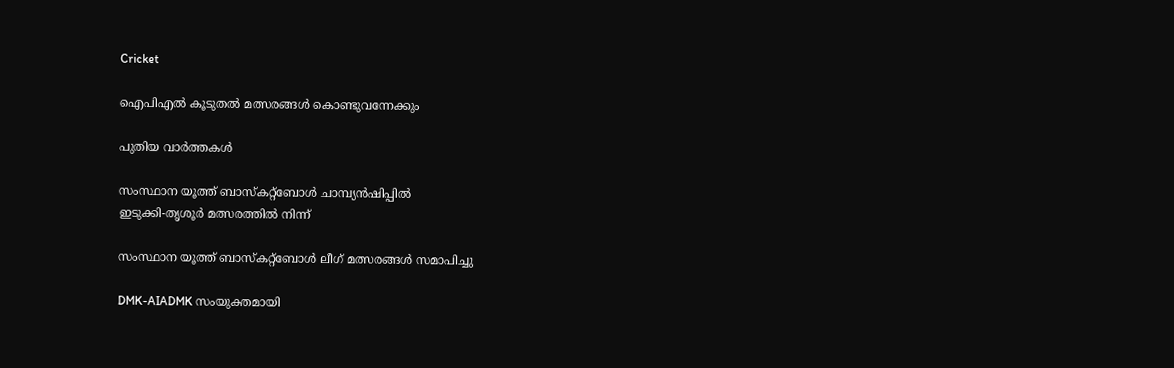Cricket

ഐപിഎല്‍ കൂടുതല്‍ മത്സരങ്ങള്‍ കൊണ്ടുവന്നേക്കും

പുതിയ വാര്‍ത്തകള്‍

സംസ്ഥാന യൂത്ത് ബാസ്‌കറ്റ്‌ബോള്‍ ചാമ്പ്യന്‍ഷിപ്പില്‍
ഇടുക്കി-തൃശൂര്‍ മത്സരത്തില്‍ നിന്ന്‌

സംസ്ഥാന യൂത്ത് ബാസ്‌കറ്റ്‌ബോള്‍ ലീഗ് മത്സരങ്ങള്‍ സമാപിച്ചു

DMK-AIADMK സംയുക്തമായി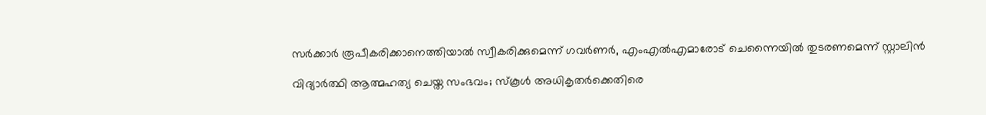സർക്കാർ രൂപീകരിക്കാനെത്തിയാൽ സ്വീകരിക്കുമെന്ന് ഗവർണർ, എംഎൽഎമാരോട് ചെന്നൈയിൽ തുടരണമെന്ന് സ്റ്റാലിൻ

വിദ്യാര്‍ത്ഥി ആത്മഹത്യ ചെയ്ത സംഭവം; സ്‌കൂള്‍ അധികൃതര്‍ക്കെതിരെ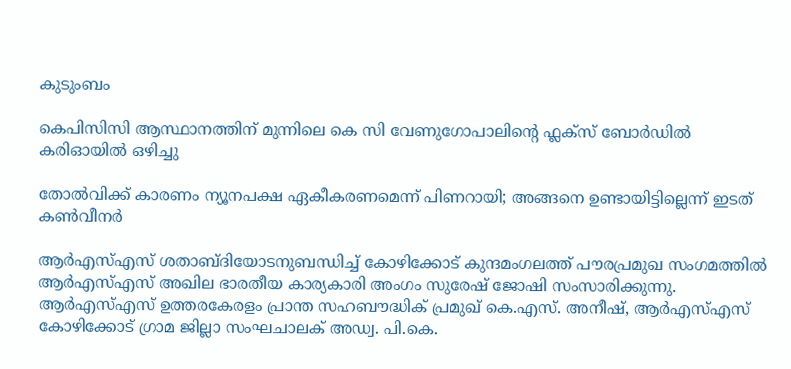കുടുംബം

കെപിസിസി ആസ്ഥാനത്തിന് മുന്നിലെ കെ സി വേണുഗോപാലിന്റെ ഫ്ലക്സ് ബോർഡിൽ കരിഓയിൽ ഒഴിച്ചു

തോല്‍വിക്ക് കാരണം ന്യൂനപക്ഷ ഏകീകരണമെന്ന് പിണറായി; അങ്ങനെ ഉണ്ടായിട്ടില്ലെന്ന് ഇടത് കണ്‍വീനര്‍

ആര്‍എസ്എസ് ശതാബ്ദിയോടനുബന്ധിച്ച് കോഴിക്കോട് കുന്ദമംഗലത്ത് പൗരപ്രമുഖ സംഗമത്തില്‍ ആര്‍എസ്എസ് അഖില ഭാരതീയ കാര്യകാരി അംഗം സുരേഷ് ജോഷി സംസാരിക്കുന്നു. ആര്‍എസ്എസ് ഉത്തരകേരളം പ്രാന്ത സഹബൗദ്ധിക് പ്രമുഖ് കെ.എസ്. അനീഷ്, ആര്‍എസ്എസ് കോഴിക്കോട് ഗ്രാമ ജില്ലാ സംഘചാലക് അഡ്വ. പി.കെ.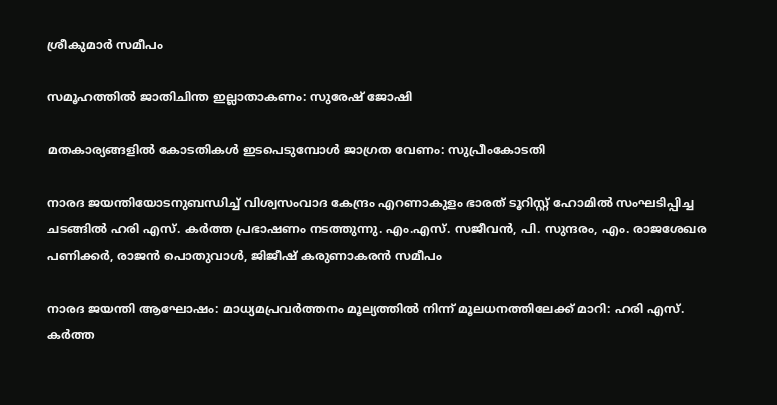ശ്രീകുമാര്‍ സമീപം

സമൂഹത്തില്‍ ജാതിചിന്ത ഇല്ലാതാകണം: സുരേഷ് ജോഷി

മതകാര്യങ്ങളില്‍ കോടതികള്‍ ഇടപെടുമ്പോള്‍ ജാഗ്രത വേണം: സുപ്രീംകോടതി

നാരദ ജയന്തിയോടനുബന്ധിച്ച് വിശ്വസംവാദ കേന്ദ്രം എറണാകുളം ഭാരത് ടൂറിസ്റ്റ് ഹോമില്‍ സംഘടിപ്പിച്ച ചടങ്ങില്‍ ഹരി എസ്. കര്‍ത്ത പ്രഭാഷണം നടത്തുന്നു. എം.എസ്. സജീവന്‍, പി. സുന്ദരം, എം. രാജശേഖര പണിക്കര്‍, രാജന്‍ പൊതുവാള്‍, ജിജീഷ് കരുണാകരന്‍ സമീപം

നാരദ ജയന്തി ആഘോഷം: മാധ്യമപ്രവര്‍ത്തനം മൂല്യത്തില്‍ നിന്ന് മൂലധനത്തിലേക്ക് മാറി: ഹരി എസ്. കര്‍ത്ത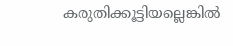കരുതിക്കൂട്ടിയല്ലെങ്കില്‍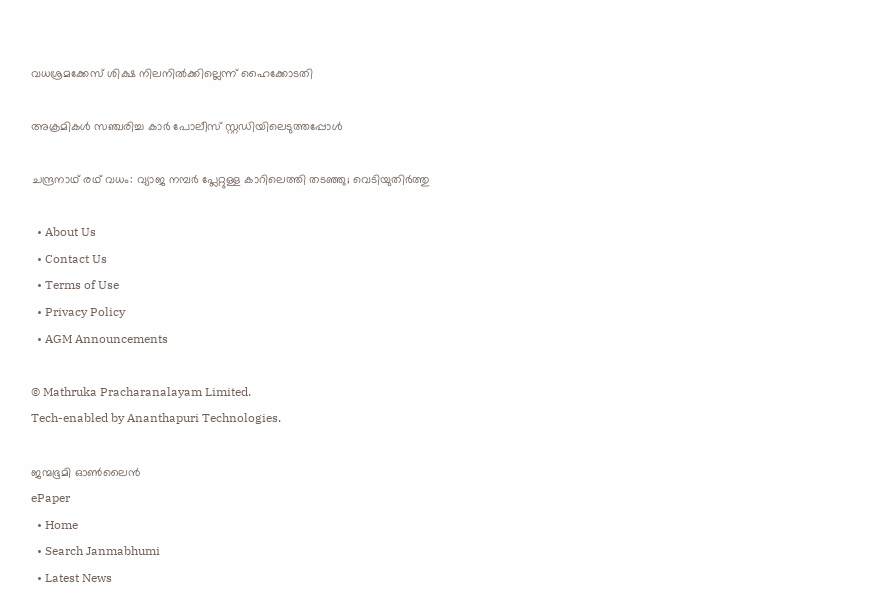വധശ്രമക്കേസ് ശിക്ഷ നിലനില്‍ക്കില്ലെന്ന് ഹൈക്കോടതി

അക്രമികള്‍ സഞ്ചരിച്ച കാര്‍ പോലീസ് സ്റ്റഡിയിലെടുത്തപ്പോള്‍

ചന്ദ്രനാഥ് രഥ് വധം: വ്യാജ നമ്പര്‍ പ്ലേറ്റുള്ള കാറിലെത്തി തടഞ്ഞു; വെടിയുതിര്‍ത്തു

  • About Us
  • Contact Us
  • Terms of Use
  • Privacy Policy
  • AGM Announcements

© Mathruka Pracharanalayam Limited.
Tech-enabled by Ananthapuri Technologies.

ജന്മഭൂമി ഓണ്‍ലൈന്‍
ePaper
  • Home
  • Search Janmabhumi
  • Latest News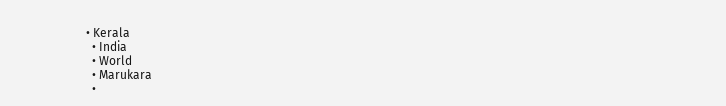• Kerala
  • India
  • World
  • Marukara
  •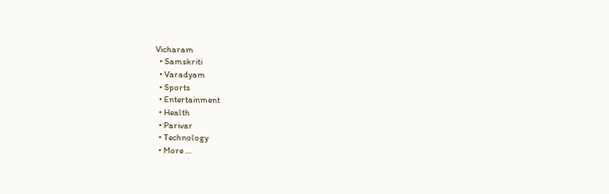Vicharam
  • Samskriti
  • Varadyam
  • Sports
  • Entertainment
  • Health
  • Parivar
  • Technology
  • More …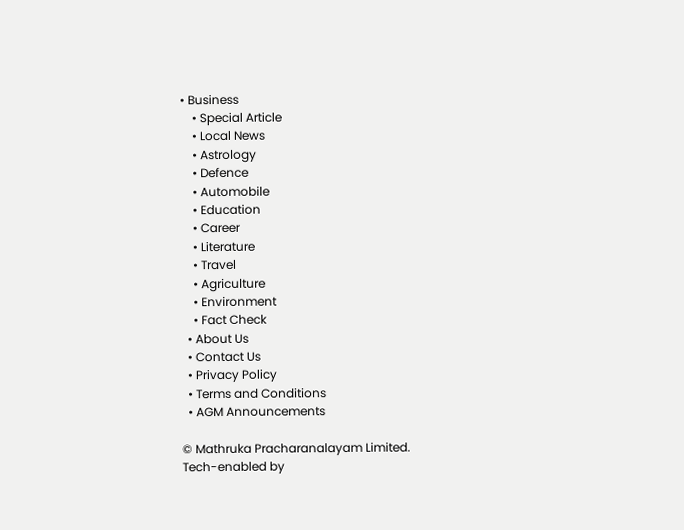• Business
    • Special Article
    • Local News
    • Astrology
    • Defence
    • Automobile
    • Education
    • Career
    • Literature
    • Travel
    • Agriculture
    • Environment
    • Fact Check
  • About Us
  • Contact Us
  • Privacy Policy
  • Terms and Conditions
  • AGM Announcements

© Mathruka Pracharanalayam Limited.
Tech-enabled by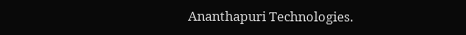Ananthapuri Technologies.